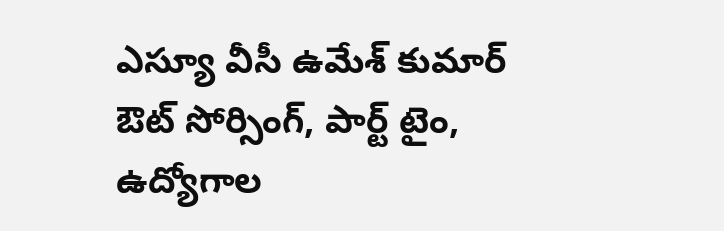ఎస్యూ వీసీ ఉమేశ్ కుమార్ ఔట్ సోర్సింగ్, పార్ట్ టైం, ఉద్యోగాల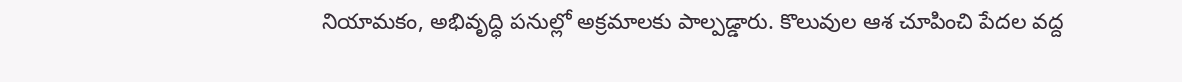నియామకం, అభివృద్ధి పనుల్లో అక్రమాలకు పాల్పడ్డారు. కొలువుల ఆశ చూపించి పేదల వద్ద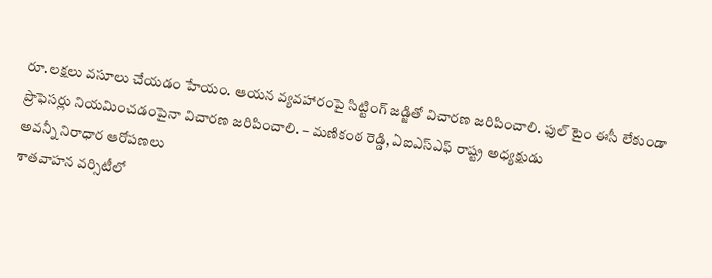రూ.లక్షలు వసూలు చేయడం హేయం. ఆయన వ్యవహారంపై సిట్టింగ్ జడ్జితో విచారణ జరిపించాలి. ఫుల్ టైం ఈసీ లేకుండా ప్రొఫెసర్లు నియమించడంపైనా విచారణ జరిపించాలి. – మణికంఠ రెడ్డి, ఏఐఎస్ఎఫ్ రాష్ట్ర అధ్యక్షుడు
అవన్నీ నిరాధార ఆరోపణలు
శాతవాహన వర్సిటీలో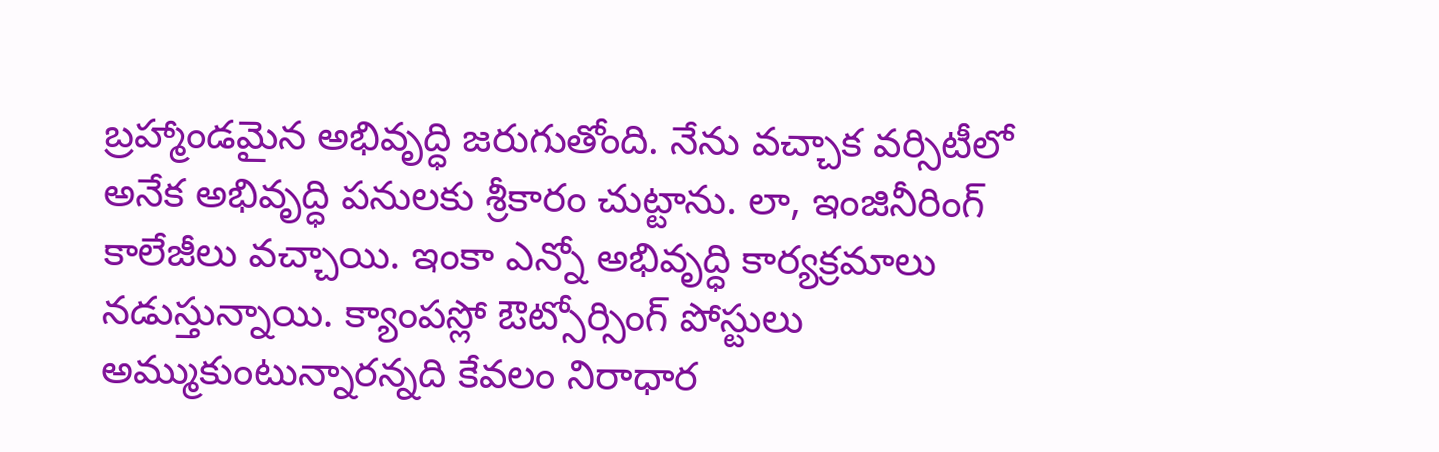బ్రహ్మాండమైన అభివృద్ధి జరుగుతోంది. నేను వచ్చాక వర్సిటీలో అనేక అభివృద్ధి పనులకు శ్రీకారం చుట్టాను. లా, ఇంజినీరింగ్ కాలేజీలు వచ్చాయి. ఇంకా ఎన్నో అభివృద్ధి కార్యక్రమాలు నడుస్తున్నాయి. క్యాంపస్లో ఔట్సోర్సింగ్ పోస్టులు అమ్ముకుంటున్నారన్నది కేవలం నిరాధార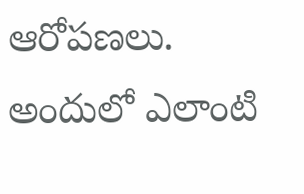ఆరోపణలు. అందులో ఎలాంటి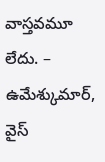వాస్తవమూ లేదు. – ఉమేశ్కుమార్, వైస్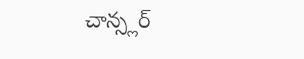చాన్స్లర్